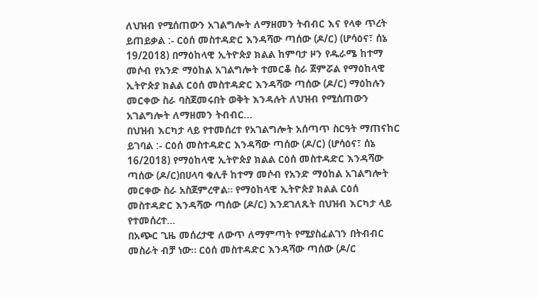ለህዝብ የሚሰጠውን አገልግሎት ለማዘመን ትብብር እና የላቀ ጥረት ይጠይቃል :- ርዕሰ መስተዳድር እንዳሻው ጣሰው (ዶ/ር) (ሆሳዕና፣ ሰኔ 19/2018) በማዕከላዊ ኢትዮጵያ ክልል ከምባታ ዞን የዱራሜ ከተማ መሶብ የአንድ ማዕከል አገልግሎት ተመርቆ ስራ ጀምሯል የማዕከላዊ ኢትዮጵያ ክልል ርዕሰ መስተዳድር እንዳሻው ጣሰው (ዶ/ር) ማዕከሉን መርቀው ስራ ባስጀመሩበት ወቅት እንዳሉት ለህዝብ የሚሰጠውን አገልግሎት ለማዘመን ትብብር…
በህዝብ እርካታ ላይ የተመሰረተ የአገልግሎት አሰጣጥ ስርዓት ማጠናከር ይገባል :- ርዕሰ መስተዳድር እንዳሻው ጣሰው (ዶ/ር) (ሆሳዕና፣ ሰኔ 16/2018) የማዕከላዊ ኢትዮጵያ ክልል ርዕሰ መስተዳድር እንዳሻው ጣሰው (ዶ/ር)በሀላባ ቁሊቶ ከተማ መሶብ የአንድ ማዕከል አገልግሎት መርቀው ስራ አስጀምረዋል። የማዕከላዊ ኢትዮጵያ ክልል ርዕሰ መስተዳድር እንዳሻው ጣሰው (ዶ/ር) እንደገለጹት በህዝብ እርካታ ላይ የተመሰረተ…
በአጭር ጊዜ መሰረታዊ ለውጥ ለማምጣት የሚያስፈልገን በትብብር መስራት ብቻ ነው። ርዕሰ መስተዳድር እንዳሻው ጣሰው (ዶ/ር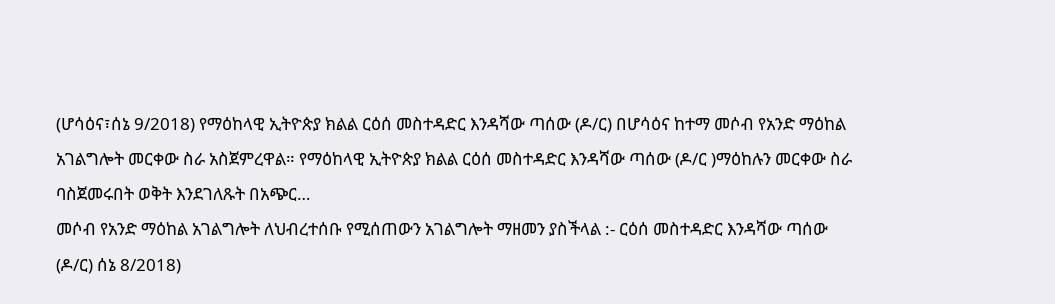(ሆሳዕና፣ሰኔ 9/2018) የማዕከላዊ ኢትዮጵያ ክልል ርዕሰ መስተዳድር እንዳሻው ጣሰው (ዶ/ር) በሆሳዕና ከተማ መሶብ የአንድ ማዕከል አገልግሎት መርቀው ስራ አስጀምረዋል። የማዕከላዊ ኢትዮጵያ ክልል ርዕሰ መስተዳድር እንዳሻው ጣሰው (ዶ/ር )ማዕከሉን መርቀው ስራ ባስጀመሩበት ወቅት እንደገለጹት በአጭር…
መሶብ የአንድ ማዕከል አገልግሎት ለህብረተሰቡ የሚሰጠውን አገልግሎት ማዘመን ያስችላል :- ርዕሰ መስተዳድር እንዳሻው ጣሰው (ዶ/ር) ሰኔ 8/2018)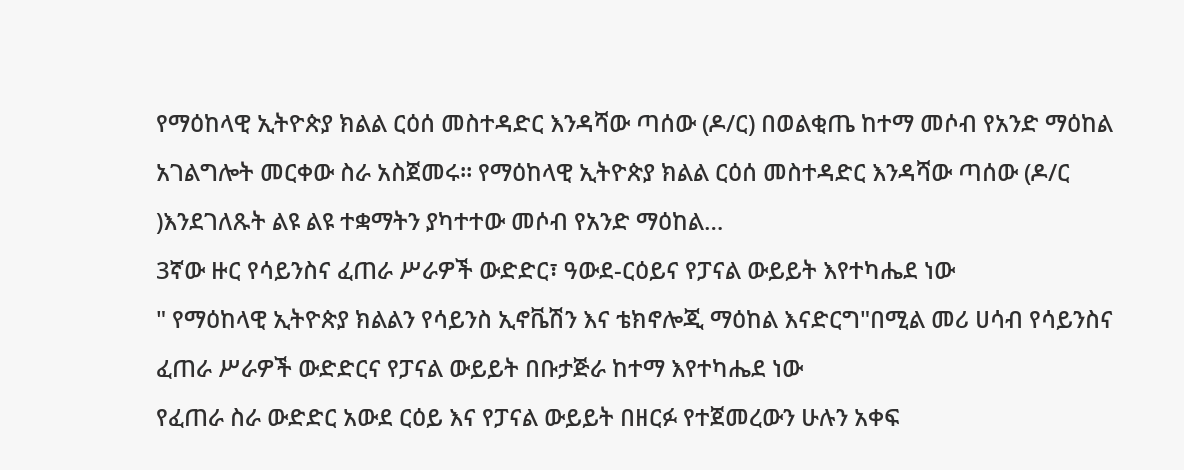የማዕከላዊ ኢትዮጵያ ክልል ርዕሰ መስተዳድር እንዳሻው ጣሰው (ዶ/ር) በወልቂጤ ከተማ መሶብ የአንድ ማዕከል አገልግሎት መርቀው ስራ አስጀመሩ። የማዕከላዊ ኢትዮጵያ ክልል ርዕሰ መስተዳድር እንዳሻው ጣሰው (ዶ/ር )እንደገለጹት ልዩ ልዩ ተቋማትን ያካተተው መሶብ የአንድ ማዕከል…
3ኛው ዙር የሳይንስና ፈጠራ ሥራዎች ውድድር፣ ዓውደ-ርዕይና የፓናል ውይይት እየተካሔደ ነው
" የማዕከላዊ ኢትዮጵያ ክልልን የሳይንስ ኢኖቬሽን እና ቴክኖሎጂ ማዕከል እናድርግ"በሚል መሪ ሀሳብ የሳይንስና ፈጠራ ሥራዎች ውድድርና የፓናል ውይይት በቡታጅራ ከተማ እየተካሔደ ነው
የፈጠራ ስራ ውድድር አውደ ርዕይ እና የፓናል ውይይት በዘርፉ የተጀመረውን ሁሉን አቀፍ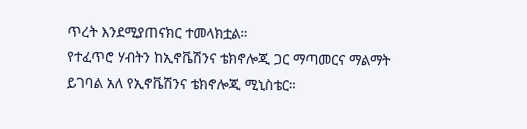ጥረት እንደሚያጠናክር ተመላክቷል።
የተፈጥሮ ሃብትን ከኢኖቬሽንና ቴክኖሎጂ ጋር ማጣመርና ማልማት ይገባል አለ የኢኖቬሽንና ቴክኖሎጂ ሚኒስቴር።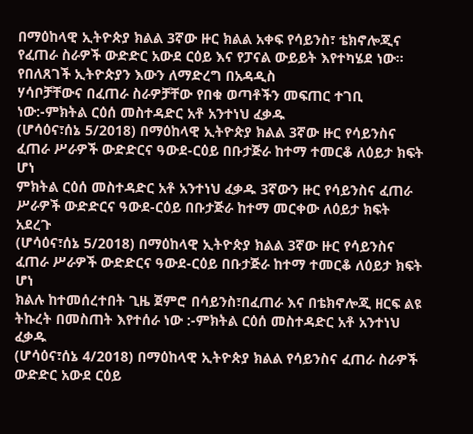በማዕከላዊ ኢትዮጵያ ክልል 3ኛው ዙር ክልል አቀፍ የሳይንስ፣ ቴክኖሎጂና የፈጠራ ስራዎች ውድድር አውደ ርዕይ እና የፓናል ውይይት እየተካሄደ ነው።
የበለጸገች ኢትዮጵያን እውን ለማድረግ በአዳዲስ
ሃሳቦቻቸውና በፈጠራ ስራዎቻቸው የበቁ ወጣቶችን መፍጠር ተገቢ ነው:-ምክትል ርዕሰ መስተዳድር አቶ አንተነህ ፈቃዱ
(ሆሳዕና፣ሰኔ 5/2018) በማዕከላዊ ኢትዮጵያ ክልል 3ኛው ዙር የሳይንስና ፈጠራ ሥራዎች ውድድርና ዓውደ-ርዕይ በቡታጅራ ከተማ ተመርቆ ለዕይታ ክፍት ሆነ
ምክትል ርዕሰ መስተዳድር አቶ አንተነህ ፈቃዱ 3ኛውን ዙር የሳይንስና ፈጠራ ሥራዎች ውድድርና ዓውደ-ርዕይ በቡታጅራ ከተማ መርቀው ለዕይታ ክፍት አደረጉ
(ሆሳዕና፣ሰኔ 5/2018) በማዕከላዊ ኢትዮጵያ ክልል 3ኛው ዙር የሳይንስና ፈጠራ ሥራዎች ውድድርና ዓውደ-ርዕይ በቡታጅራ ከተማ ተመርቆ ለዕይታ ክፍት ሆነ
ክልሉ ከተመሰረተበት ጊዜ ጀምሮ በሳይንስ፣በፈጠራ እና በቴክኖሎጂ ዘርፍ ልዩ ትኩረት በመስጠት እየተሰራ ነው :-ምክትል ርዕሰ መስተዳድር አቶ አንተነህ ፈቃዱ
(ሆሳዕና፣ሰኔ 4/2018) በማዕከላዊ ኢትዮጵያ ክልል የሳይንስና ፈጠራ ስራዎች ውድድር አውደ ርዕይ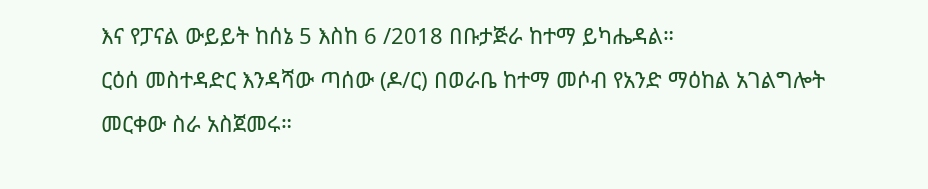እና የፓናል ውይይት ከሰኔ 5 እስከ 6 /2018 በቡታጅራ ከተማ ይካሔዳል።
ርዕሰ መስተዳድር እንዳሻው ጣሰው (ዶ/ር) በወራቤ ከተማ መሶብ የአንድ ማዕከል አገልግሎት መርቀው ስራ አስጀመሩ።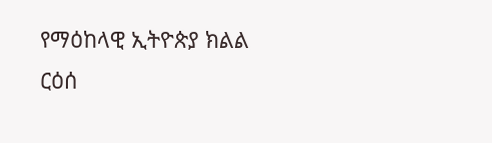የማዕከላዊ ኢትዮጵያ ክልል ርዕሰ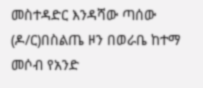መስተዳድር እንዳሻው ጣሰው (ዶ/ር)በስልጤ ዞን በወራቤ ከተማ መሶብ የአንድ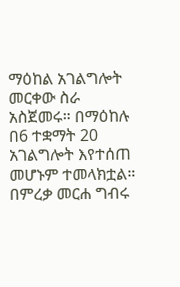ማዕከል አገልግሎት መርቀው ስራ አስጀመሩ። በማዕከሉ በ6 ተቋማት 20 አገልግሎት እየተሰጠ መሆኑም ተመላክቷል። በምረቃ መርሐ ግብሩ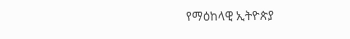የማዕከላዊ ኢትዮጵያ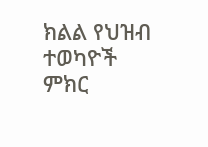ክልል የህዝብ ተወካዮች ምክር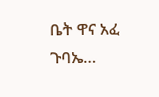ቤት ዋና አፈ ጉባኤ…